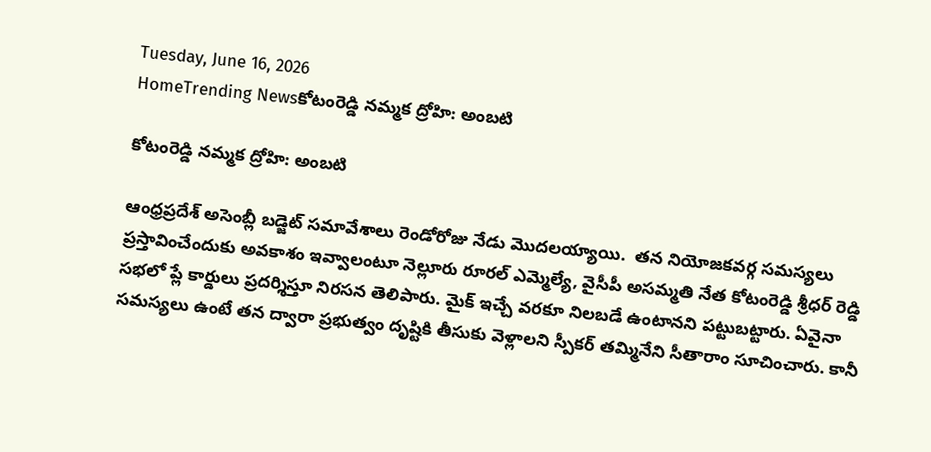Tuesday, June 16, 2026
HomeTrending Newsకోటంరెడ్డి నమ్మక ద్రోహి: అంబటి

కోటంరెడ్డి నమ్మక ద్రోహి: అంబటి

ఆంధ్రప్రదేశ్ అసెంబ్లీ బడ్జెట్ సమావేశాలు రెండోరోజు నేడు మొదలయ్యాయి.  తన నియోజకవర్గ సమస్యలు ప్రస్తావించేందుకు అవకాశం ఇవ్వాలంటూ నెల్లూరు రూరల్ ఎమ్మెల్యే, వైసీపీ అసమ్మతి నేత కోటంరెడ్డి శ్రీధర్ రెడ్డి సభలో ప్లే కార్డులు ప్రదర్శిస్తూ నిరసన తెలిపారు. మైక్ ఇచ్చే వరకూ నిలబడే ఉంటానని పట్టుబట్టారు. ఏవైనా సమస్యలు ఉంటే తన ద్వారా ప్రభుత్వం దృష్టికి తీసుకు వెళ్లాలని స్పీకర్ తమ్మినేని సీతారాం సూచించారు. కానీ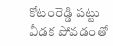కోటంరెడ్డి పట్టు వీడక పోవడంతో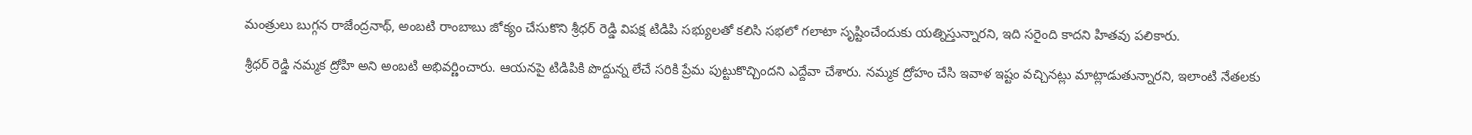మంత్రులు బుగ్గన రాజేంద్రనాథ్, అంబటి రాంబాబు జోక్యం చేసుకొని శ్రీధర్ రెడ్డి విపక్ష టిడిపి సభ్యులతో కలిసి సభలో గలాటా సృష్టించేందుకు యత్నిస్తున్నారని, ఇది సరైంది కాదని హితవు పలికారు.

శ్రీధర్ రెడ్డి నమ్మక ద్రోహి అని అంబటి అభివర్ణించారు. ఆయనపై టిడిపికి పొద్దున్న లేచే సరికి ప్రేమ పుట్టుకొచ్చిందని ఎద్దేవా చేశారు. నమ్మక ద్రోహం చేసి ఇవాళ ఇష్టం వచ్చినట్లు మాట్లాడుతున్నారని, ఇలాంటి నేతలకు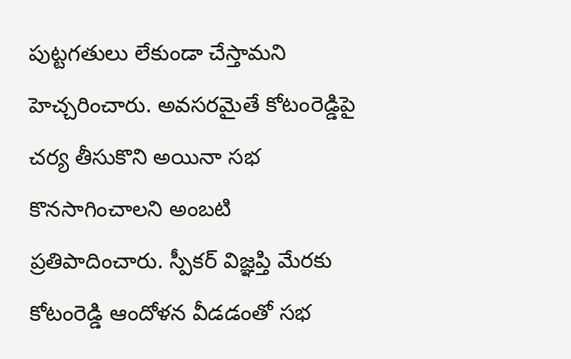పుట్టగతులు లేకుండా చేస్తామని హెచ్చరించారు. అవసరమైతే కోటంరెడ్డిపై చర్య తీసుకొని అయినా సభ కొనసాగించాలని అంబటి ప్రతిపాదించారు. స్పీకర్ విజ్ఞప్తి మేరకు కోటంరెడ్డి ఆందోళన వీడడంతో సభ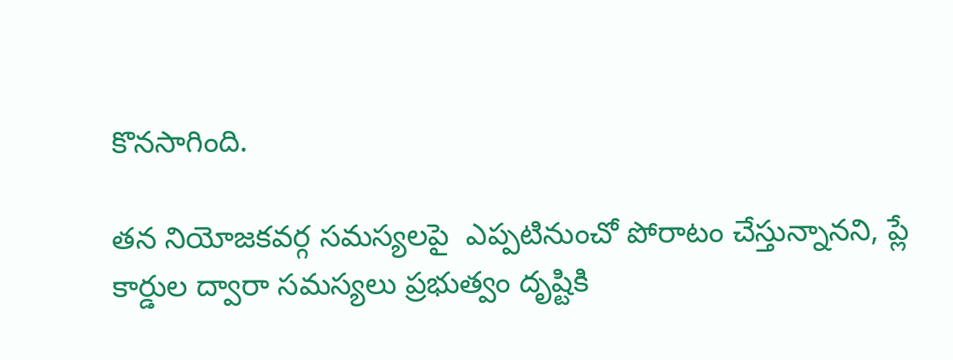కొనసాగింది.

తన నియోజకవర్గ సమస్యలపై  ఎప్పటినుంచో పోరాటం చేస్తున్నానని, ప్లే కార్డుల ద్వారా సమస్యలు ప్రభుత్వం దృష్టికి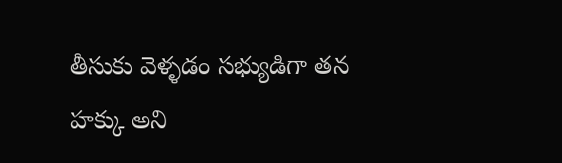తీసుకు వెళ్ళడం సభ్యుడిగా తన హక్కు అని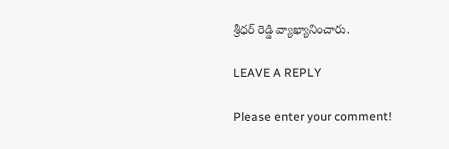శ్రీధర్ రెడ్డి వ్యాఖ్యానించారు.

LEAVE A REPLY

Please enter your comment!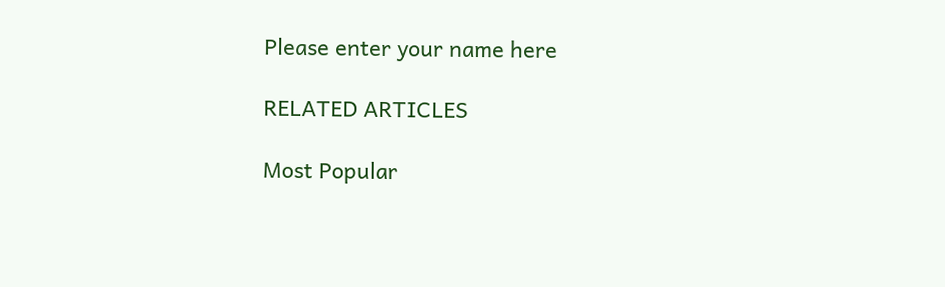Please enter your name here

RELATED ARTICLES

Most Popular